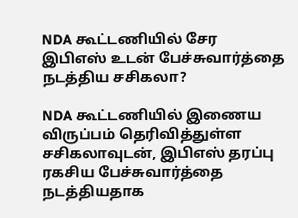NDA கூட்டணியில் சேர இபிஎஸ் உடன் பேச்சுவார்த்தை நடத்திய சசிகலா?

NDA கூட்டணியில் இணைய விருப்பம் தெரிவித்துள்ள சசிகலாவுடன், இபிஎஸ் தரப்பு ரகசிய பேச்சுவார்த்தை நடத்தியதாக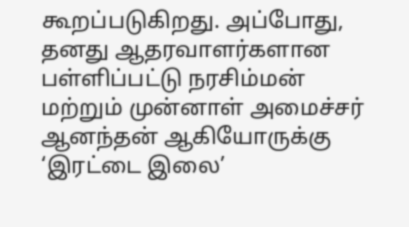கூறப்படுகிறது. அப்போது, தனது ஆதரவாளர்களான பள்ளிப்பட்டு நரசிம்மன் மற்றும் முன்னாள் அமைச்சர் ஆனந்தன் ஆகியோருக்கு ‘இரட்டை இலை’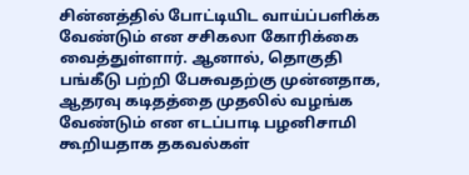சின்னத்தில் போட்டியிட வாய்ப்பளிக்க வேண்டும் என சசிகலா கோரிக்கை வைத்துள்ளார். ஆனால், தொகுதி பங்கீடு பற்றி பேசுவதற்கு முன்னதாக, ஆதரவு கடிதத்தை முதலில் வழங்க வேண்டும் என எடப்பாடி பழனிசாமி கூறியதாக தகவல்கள்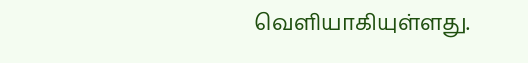வெளியாகியுள்ளது.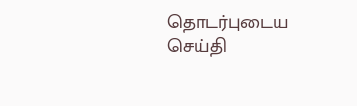தொடர்புடைய செய்தி